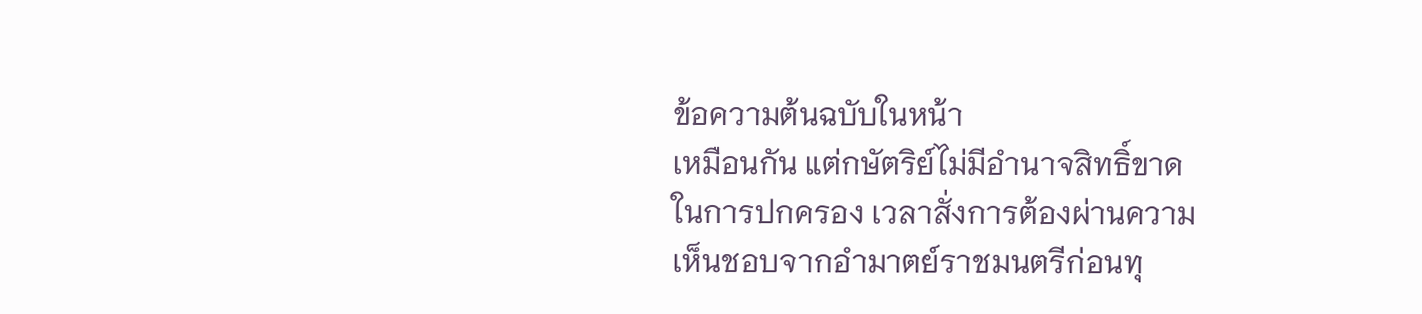ข้อความต้นฉบับในหน้า
เหมือนกัน แต่กษัตริย์ไม่มีอำนาจสิทธิ์ขาด
ในการปกครอง เวลาสั่งการต้องผ่านความ
เห็นชอบจากอำมาตย์ราชมนตรีก่อนทุ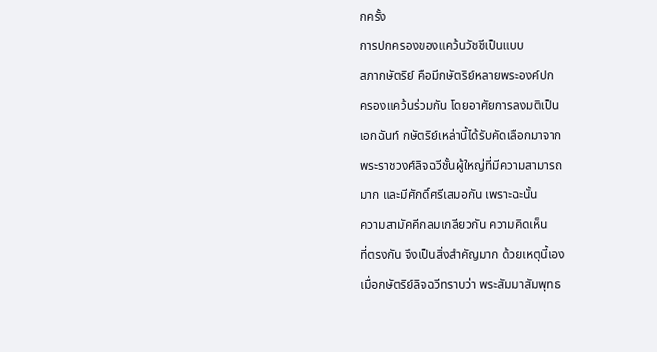กครั้ง
การปกครองของแคว้นวัชชีเป็นแบบ
สภากษัตริย์ คือมีกษัตริย์หลายพระองค์ปก
ครองแคว้นร่วมกัน โดยอาศัยการลงมติเป็น
เอกฉันท์ กษัตริย์เหล่านี้ได้รับคัดเลือกมาจาก
พระราชวงศ์ลิจฉวีชั้นผู้ใหญ่ที่มีความสามารถ
มาก และมีศักดิ์ศรีเสมอกัน เพราะฉะนั้น
ความสามัคคีกลมเกลียวกัน ความคิดเห็น
ที่ตรงกัน จึงเป็นสิ่งสำคัญมาก ด้วยเหตุนี้เอง
เมื่อกษัตริย์ลิจฉวีทราบว่า พระสัมมาสัมพุทธ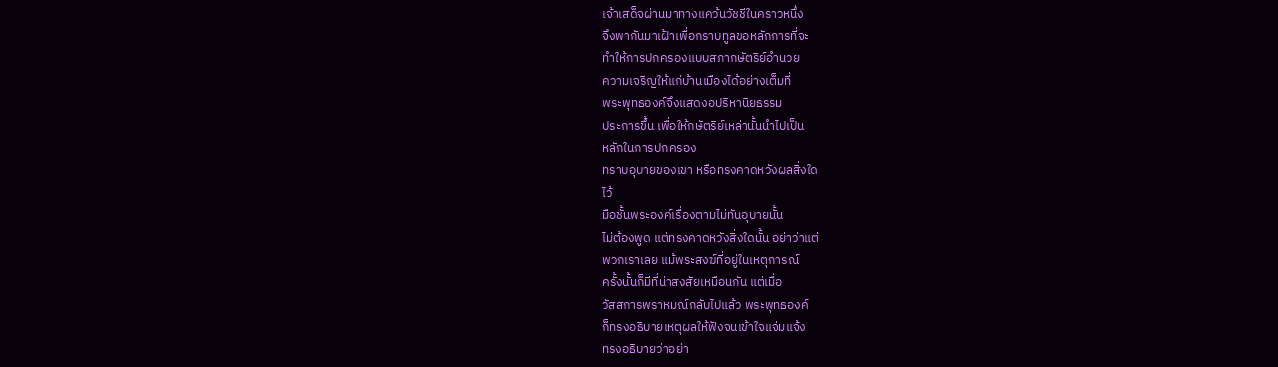เจ้าเสด็จผ่านมาทางแคว้นวัชชีในคราวหนึ่ง
จึงพากันมาเฝ้าเพื่อกราบทูลขอหลักการที่จะ
ทำให้การปกครองแบบสภากษัตริย์อำนวย
ความเจริญให้แก่บ้านเมืองได้อย่างเต็มที่
พระพุทธองค์จึงแสดงอปริหานิยธรรม
ประการขึ้น เพื่อให้กษัตริย์เหล่านั้นนำไปเป็น
หลักในการปกครอง
ทราบอุบายของเขา หรือทรงคาดหวังผลสิ่งใด
ไว้
มือชั้นพระองค์เรื่องตามไม่ทันอุบายนั้น
ไม่ต้องพูด แต่ทรงคาดหวังสิ่งใดนั้น อย่าว่าแต่
พวกเราเลย แม้พระสงฆ์ที่อยู่ในเหตุการณ์
ครั้งนั้นก็มีที่น่าสงสัยเหมือนกัน แต่เมื่อ
วัสสการพราหมณ์กลับไปแล้ว พระพุทธองค์
ก็ทรงอธิบายเหตุผลให้ฟังจนเข้าใจแจ่มแจ้ง
ทรงอธิบายว่าอย่า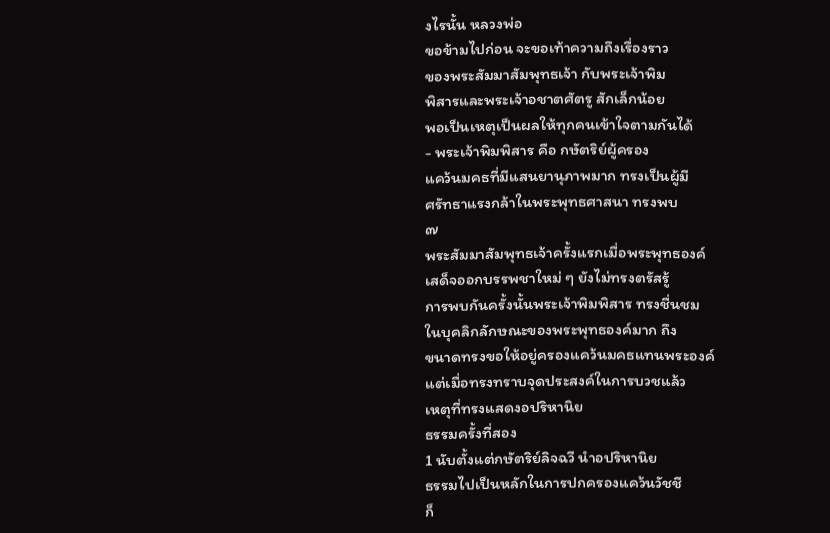งไรนั้น หลวงพ่อ
ขอข้ามไปก่อน จะขอเท้าความถึงเรื่องราว
ของพระสัมมาสัมพุทธเจ้า กับพระเจ้าพิม
พิสารและพระเจ้าอชาตศัตรู สักเล็กน้อย
พอเป็นเหตุเป็นผลให้ทุกคนเข้าใจตามกันได้
- พระเจ้าพิมพิสาร คือ กษัตริย์ผู้ครอง
แคว้นมคธที่มีแสนยานุภาพมาก ทรงเป็นผู้มี
ศรัทธาแรงกล้าในพระพุทธศาสนา ทรงพบ
๗
พระสัมมาสัมพุทธเจ้าครั้งแรกเมื่อพระพุทธองค์
เสด็จออกบรรพชาใหม่ ๆ ยังไม่ทรงตรัสรู้
การพบกันครั้งนั้นพระเจ้าพิมพิสาร ทรงชื่นชม
ในบุคลิกลักษณะของพระพุทธองค์มาก ถึง
ขนาดทรงขอให้อยู่ครองแคว้นมคธแทนพระองค์
แต่เมื่อทรงทราบจุดประสงค์ในการบวชแล้ว
เหตุที่ทรงแสดงอปริหานิย
ธรรมครั้งที่สอง
1 นับตั้งแต่กษัตริย์ลิจฉวี นำอปริหานิย
ธรรมไปเป็นหลักในการปกครองแคว้นวัชชี
ก็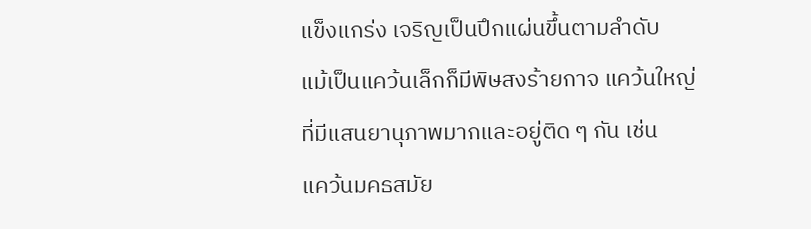แข็งแกร่ง เจริญเป็นปึกแผ่นขึ้นตามลำดับ
แม้เป็นแคว้นเล็กก็มีพิษสงร้ายกาจ แคว้นใหญ่
ที่มีแสนยานุภาพมากและอยู่ติด ๆ กัน เช่น
แคว้นมคธสมัย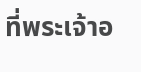ที่พระเจ้าอ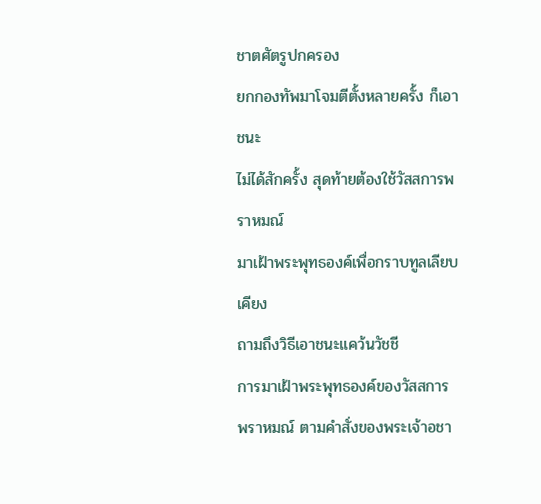ชาตศัตรูปกครอง
ยกกองทัพมาโจมตีตั้งหลายครั้ง ก็เอาชนะ
ไม่ได้สักครั้ง สุดท้ายต้องใช้วัสสการพราหมณ์
มาเฝ้าพระพุทธองค์เพื่อกราบทูลเลียบเคียง
ถามถึงวิธีเอาชนะแคว้นวัชชี
การมาเฝ้าพระพุทธองค์ของวัสสการ
พราหมณ์ ตามคำสั่งของพระเจ้าอชา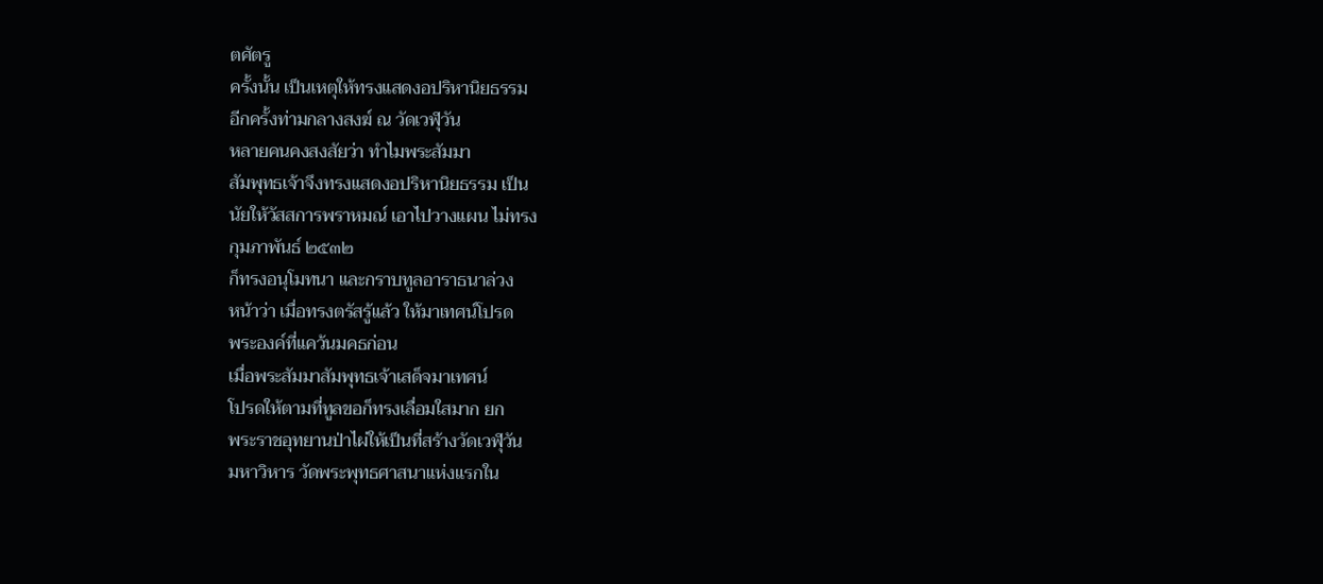ตศัตรู
ครั้งนั้น เป็นเหตุให้ทรงแสดงอปริหานิยธรรม
อีกครั้งท่ามกลางสงฆ์ ณ วัดเวฬุวัน
หลายคนคงสงสัยว่า ทำไมพระสัมมา
สัมพุทธเจ้าจึงทรงแสดงอปริหานิยธรรม เป็น
นัยให้วัสสการพราหมณ์ เอาไปวางแผน ไม่ทรง
กุมภาพันธ์ ๒๕๓๒
ก็ทรงอนุโมทนา และกราบทูลอาราธนาล่วง
หน้าว่า เมื่อทรงตรัสรู้แล้ว ให้มาเทศน์โปรด
พระองค์ที่แคว้นมคธก่อน
เมื่อพระสัมมาสัมพุทธเจ้าเสด็จมาเทศน์
โปรดให้ตามที่ทูลขอก็ทรงเลื่อมใสมาก ยก
พระราชอุทยานป่าไผ่ให้เป็นที่สร้างวัดเวฬุวัน
มหาวิหาร วัดพระพุทธศาสนาแห่งแรกใน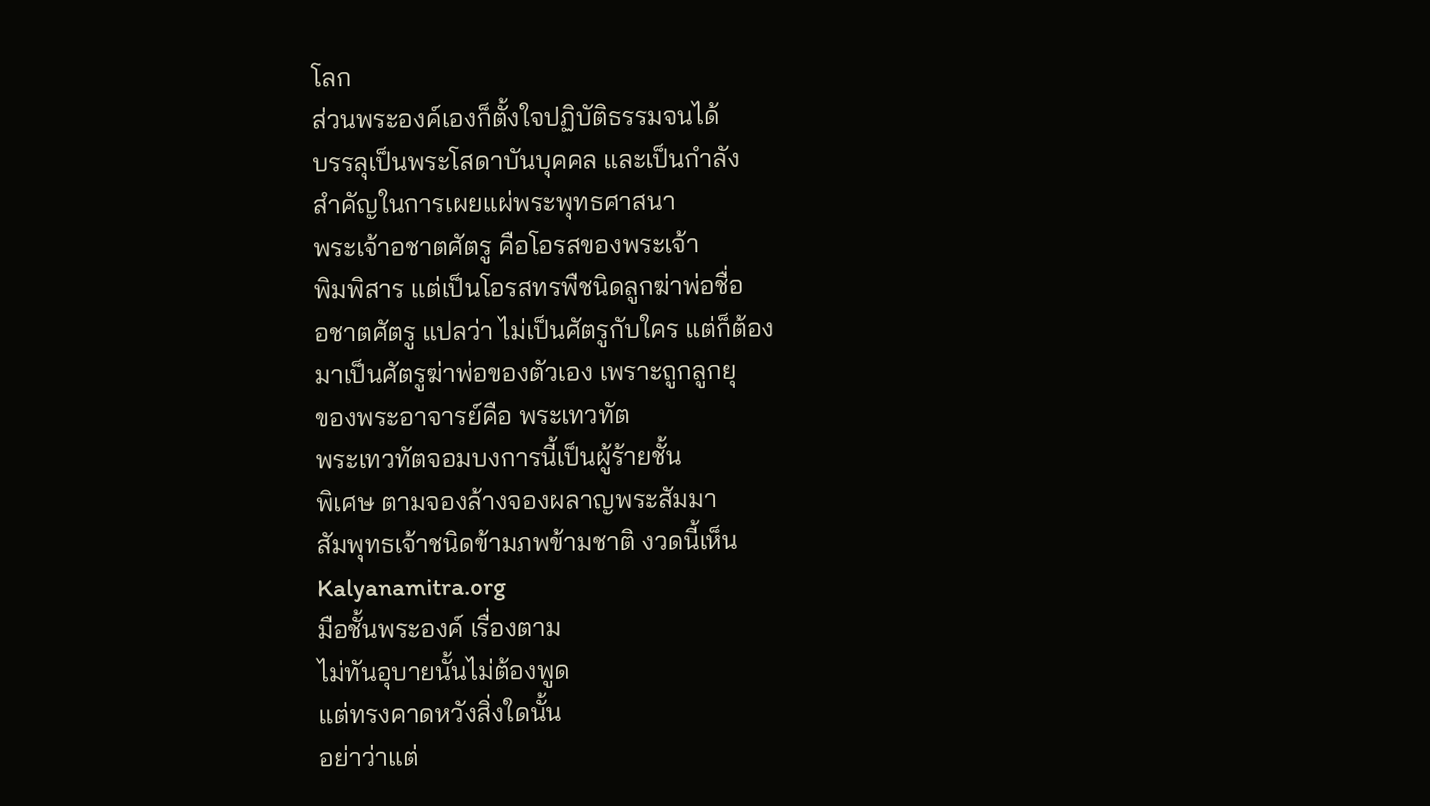โลก
ส่วนพระองค์เองก็ตั้งใจปฏิบัติธรรมจนได้
บรรลุเป็นพระโสดาบันบุคคล และเป็นกำลัง
สำคัญในการเผยแผ่พระพุทธศาสนา
พระเจ้าอชาตศัตรู คือโอรสของพระเจ้า
พิมพิสาร แต่เป็นโอรสทรพืชนิดลูกฆ่าพ่อชื่อ
อชาตศัตรู แปลว่า ไม่เป็นศัตรูกับใคร แต่ก็ต้อง
มาเป็นศัตรูฆ่าพ่อของตัวเอง เพราะถูกลูกยุ
ของพระอาจารย์คือ พระเทวทัต
พระเทวทัตจอมบงการนี้เป็นผู้ร้ายชั้น
พิเศษ ตามจองล้างจองผลาญพระสัมมา
สัมพุทธเจ้าชนิดข้ามภพข้ามชาติ งวดนี้เห็น
Kalyanamitra.org
มือชั้นพระองค์ เรื่องตาม
ไม่ทันอุบายนั้นไม่ต้องพูด
แต่ทรงคาดหวังสิ่งใดนั้น
อย่าว่าแต่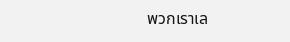พวกเราเล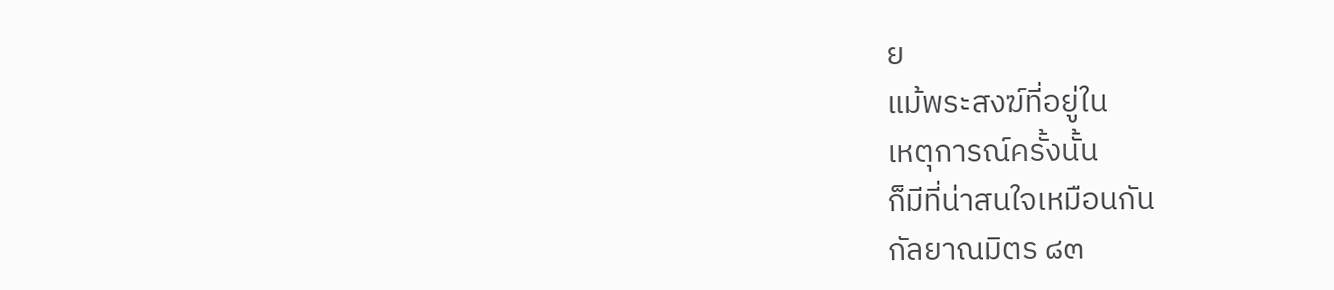ย
แม้พระสงฆ์ที่อยู่ใน
เหตุการณ์ครั้งนั้น
ก็มีที่น่าสนใจเหมือนกัน
กัลยาณมิตร ๘๓